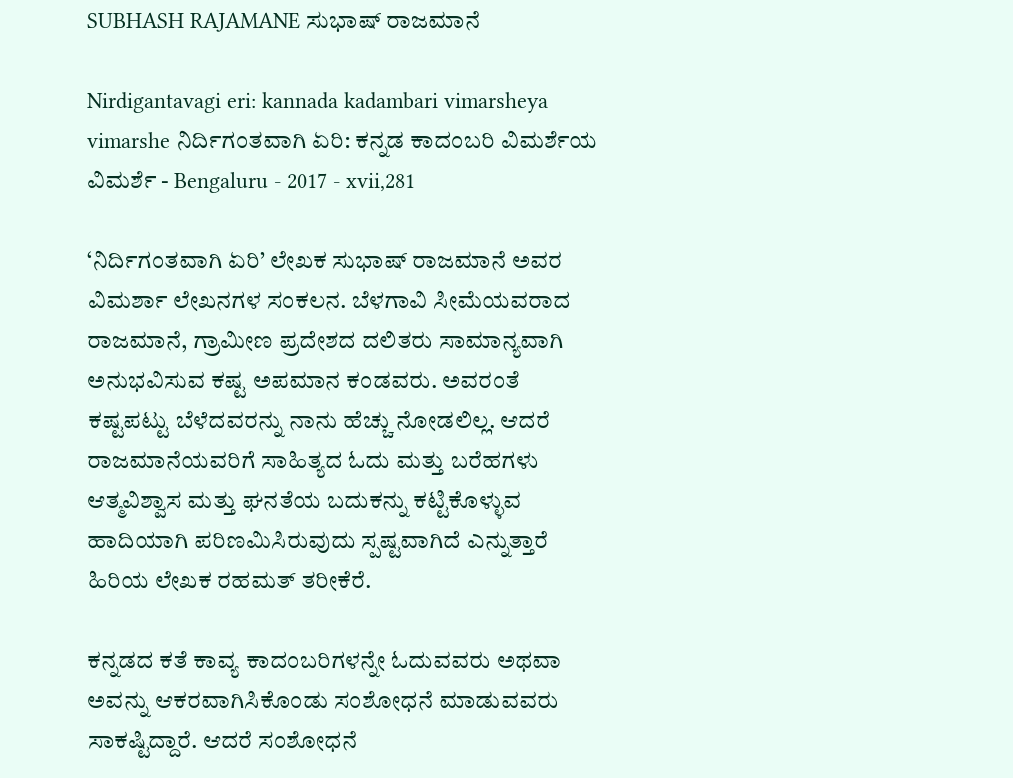SUBHASH RAJAMANE ಸುಭಾಷ್ ರಾಜಮಾನೆ

Nirdigantavagi eri: kannada kadambari vimarsheya vimarshe ನಿರ್ದಿಗಂತವಾಗಿ ಏರಿ: ಕನ್ನಡ ಕಾದಂಬರಿ ವಿಮರ್ಶೆಯ ವಿಮರ್ಶೆ - Bengaluru - 2017 - xvii,281

‘ನಿರ್ದಿಗಂತವಾಗಿ ಏರಿ’ ಲೇಖಕ ಸುಭಾಷ್ ರಾಜಮಾನೆ ಅವರ ವಿಮರ್ಶಾ ಲೇಖನಗಳ ಸಂಕಲನ. ಬೆಳಗಾವಿ ಸೀಮೆಯವರಾದ ರಾಜಮಾನೆ, ಗ್ರಾಮೀಣ ಪ್ರದೇಶದ ದಲಿತರು ಸಾಮಾನ್ಯವಾಗಿ ಅನುಭವಿಸುವ ಕಷ್ಟ ಅಪಮಾನ ಕಂಡವರು. ಅವರಂತೆ ಕಷ್ಟಪಟ್ಟು ಬೆಳೆದವರನ್ನು ನಾನು ಹೆಚ್ಚು ನೋಡಲಿಲ್ಲ. ಆದರೆ ರಾಜಮಾನೆಯವರಿಗೆ ಸಾಹಿತ್ಯದ ಓದು ಮತ್ತು ಬರೆಹಗಳು ಆತ್ಮವಿಶ್ವಾಸ ಮತ್ತು ಘನತೆಯ ಬದುಕನ್ನು ಕಟ್ಟಿಕೊಳ್ಳುವ ಹಾದಿಯಾಗಿ ಪರಿಣಮಿಸಿರುವುದು ಸ್ಪಷ್ಟವಾಗಿದೆ ಎನ್ನುತ್ತಾರೆ ಹಿರಿಯ ಲೇಖಕ ರಹಮತ್ ತರೀಕೆರೆ.

ಕನ್ನಡದ ಕತೆ ಕಾವ್ಯ ಕಾದಂಬರಿಗಳನ್ನೇ ಓದುವವರು ಅಥವಾ ಅವನ್ನು ಆಕರವಾಗಿಸಿಕೊಂಡು ಸಂಶೋಧನೆ ಮಾಡುವವರು ಸಾಕಷ್ಟಿದ್ದಾರೆ. ಆದರೆ ಸಂಶೋಧನೆ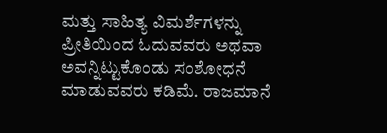ಮತ್ತು ಸಾಹಿತ್ಯ ವಿಮರ್ಶೆಗಳನ್ನು ಪ್ರೀತಿಯಿಂದ ಓದುವವರು ಅಥವಾ ಅವನ್ನಿಟ್ಟುಕೊಂಡು ಸಂಶೋಧನೆ ಮಾಡುವವರು ಕಡಿಮೆ. ರಾಜಮಾನೆ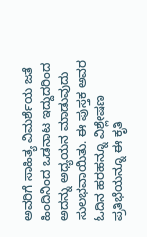ಅವರಿಗೆ ಸಾಹಿತ್ಯ ವಿಮರ್ಶೆಯ ಜತೆ ಹಿಂದಿನಿಂದ ಒಡನಾಟ ಇದ್ದುದರಿಂದ ಅದನ್ನು ಅಧ್ಯಯನ ಮಾಡುವುದು ಸುಲಭವಾಯಿತು. ಈ ಪುಸ್ತಕ ಅವರ ಓದಿನ ಹರಹನ್ನೂ ವಿಶ್ಲೇಷಣ ಪ್ರತಿಭೆಯನ್ನೂ ಈ ಕೃತಿ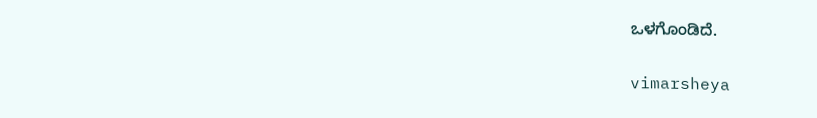ಒಳಗೊಂಡಿದೆ.


vimarsheya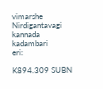vimarshe
Nirdigantavagi
kannada
kadambari
eri:

K894.309 SUBN